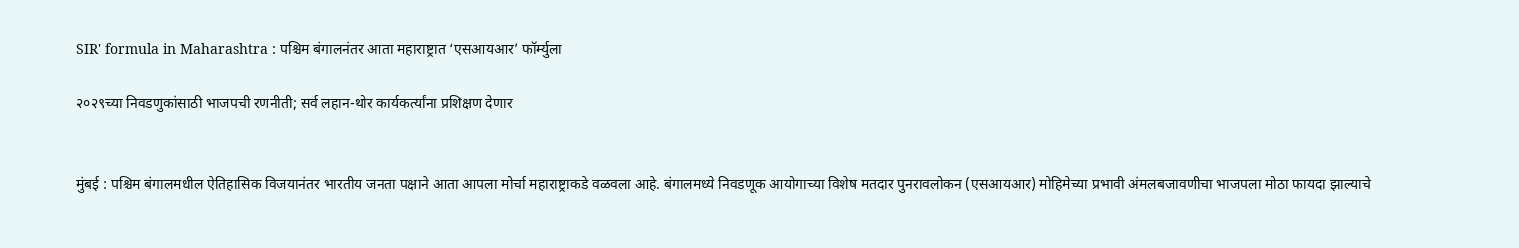SIR' formula in Maharashtra : पश्चिम बंगालनंतर आता महाराष्ट्रात ‘एसआयआर’ फॉर्म्युला

२०२९च्या निवडणुकांसाठी भाजपची रणनीती; सर्व लहान-थोर कार्यकर्त्यांना प्रशिक्षण देणार


मुंबई : पश्चिम बंगालमधील ऐतिहासिक विजयानंतर भारतीय जनता पक्षाने आता आपला मोर्चा महाराष्ट्राकडे वळवला आहे. बंगालमध्ये निवडणूक आयोगाच्या विशेष मतदार पुनरावलोकन (एसआयआर) मोहिमेच्या प्रभावी अंमलबजावणीचा भाजपला मोठा फायदा झाल्याचे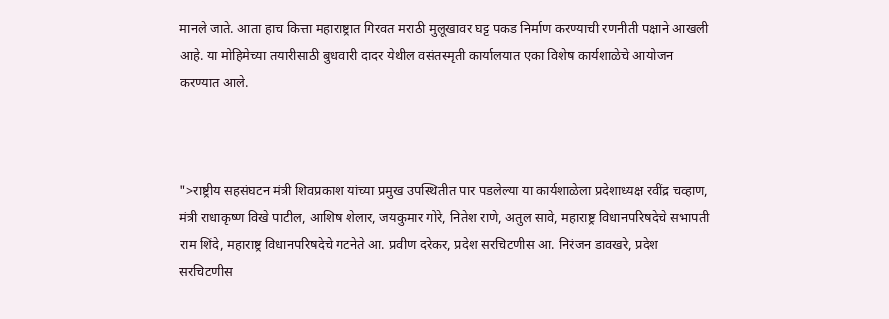मानले जाते. आता हाच कित्ता महाराष्ट्रात गिरवत मराठी मुलूखावर घट्ट पकड निर्माण करण्याची रणनीती पक्षाने आखली आहे. या मोहिमेच्या तयारीसाठी बुधवारी दादर येथील वसंतस्मृती कार्यालयात एका विशेष कार्यशाळेचे आयोजन करण्यात आले.



">राष्ट्रीय सहसंघटन मंत्री शिवप्रकाश यांच्या प्रमुख उपस्थितीत पार पडलेल्या या कार्यशाळेला प्रदेशाध्यक्ष रवींद्र चव्हाण, मंत्री राधाकृष्ण विखे पाटील, आशिष शेलार, जयकुमार गोरे, नितेश राणे, अतुल सावे, महाराष्ट्र विधानपरिषदेचे सभापती राम शिंदे, महाराष्ट्र विधानपरिषदेचे गटनेते आ. प्रवीण दरेकर, प्रदेश सरचिटणीस आ. निरंजन डावखरे, प्रदेश सरचिटणीस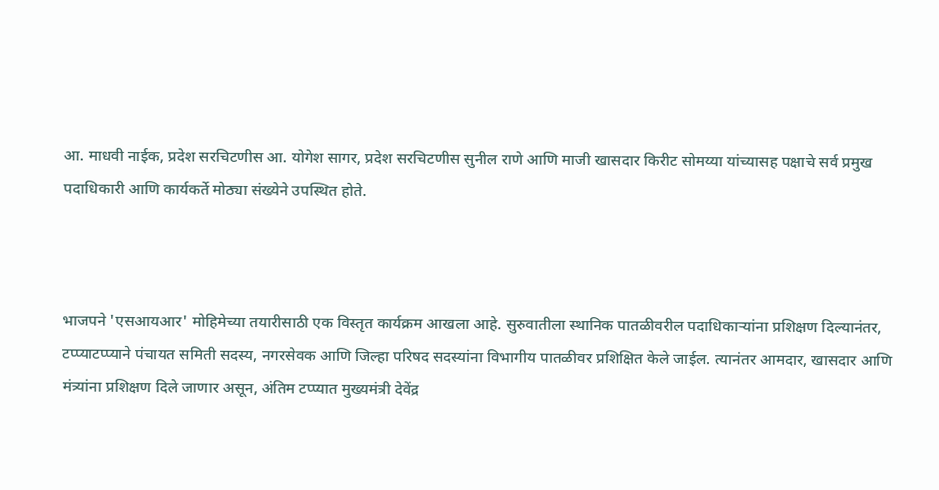आ. माधवी नाईक, प्रदेश सरचिटणीस आ. योगेश सागर, प्रदेश सरचिटणीस सुनील राणे आणि माजी खासदार किरीट सोमय्या यांच्यासह पक्षाचे सर्व प्रमुख पदाधिकारी आणि कार्यकर्ते मोठ्या संख्येने उपस्थित होते.



भाजपने 'एसआयआर' मोहिमेच्या तयारीसाठी एक विस्तृत कार्यक्रम आखला आहे. सुरुवातीला स्थानिक पातळीवरील पदाधिकाऱ्यांना प्रशिक्षण दिल्यानंतर, टप्प्याटप्प्याने पंचायत समिती सदस्य, नगरसेवक आणि जिल्हा परिषद सदस्यांना विभागीय पातळीवर प्रशिक्षित केले जाईल. त्यानंतर आमदार, खासदार आणि मंत्र्यांना प्रशिक्षण दिले जाणार असून, अंतिम टप्प्यात मुख्यमंत्री देवेंद्र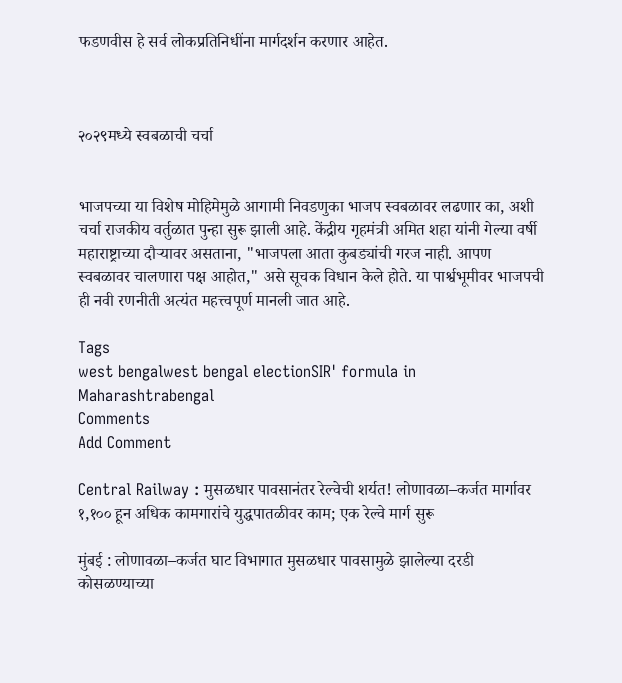फडणवीस हे सर्व लोकप्रतिनिधींना मार्गदर्शन करणार आहेत.



२०२९मध्ये स्वबळाची चर्चा


भाजपच्या या विशेष मोहिमेमुळे आगामी निवडणुका भाजप स्वबळावर लढणार का, अशी चर्चा राजकीय वर्तुळात पुन्हा सुरू झाली आहे. केंद्रीय गृहमंत्री अमित शहा यांनी गेल्या वर्षी महाराष्ट्राच्या दौऱ्यावर असताना, "भाजपला आता कुबड्यांची गरज नाही. आपण स्वबळावर चालणारा पक्ष आहोत," असे सूचक विधान केले होते. या पार्श्वभूमीवर भाजपची ही नवी रणनीती अत्यंत महत्त्वपूर्ण मानली जात आहे.

Tags
west bengalwest bengal electionSIR' formula in Maharashtrabengal
Comments
Add Comment

Central Railway : मुसळधार पावसानंतर रेल्वेची शर्यत! लोणावळा–कर्जत मार्गावर १,१०० हून अधिक कामगारांचे युद्धपातळीवर काम; एक रेल्वे मार्ग सुरू

मुंबई : लोणावळा–कर्जत घाट विभागात मुसळधार पावसामुळे झालेल्या दरडी कोसळण्याच्या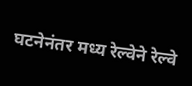घटनेनंतर मध्य रेल्वेने रेल्वे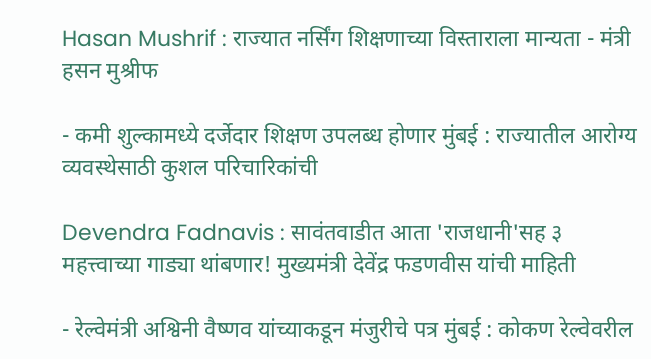Hasan Mushrif : राज्यात नर्सिंग शिक्षणाच्या विस्ताराला मान्यता - मंत्री हसन मुश्रीफ

- कमी शुल्कामध्ये दर्जेदार शिक्षण उपलब्ध होणार मुंबई : राज्यातील आरोग्य व्यवस्थेसाठी कुशल परिचारिकांची

Devendra Fadnavis : सावंतवाडीत आता 'राजधानी'सह ३ महत्त्वाच्या गाड्या थांबणार! मुख्यमंत्री देवेंद्र फडणवीस यांची माहिती

- रेल्वेमंत्री अश्विनी वैष्णव यांच्याकडून मंजुरीचे पत्र मुंबई : कोकण रेल्वेवरील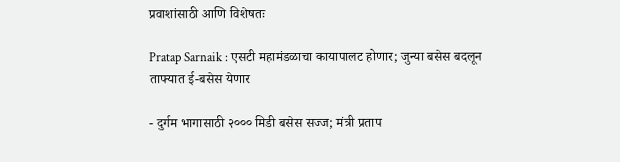प्रवाशांसाठी आणि विशेषतः

Pratap Sarnaik : एसटी महामंडळाचा कायापालट होणार; जुन्या बसेस बदलून ताफ्यात ई-बसेस येणार

- दुर्गम भागासाठी २००० मिडी बसेस सज्ज; मंत्री प्रताप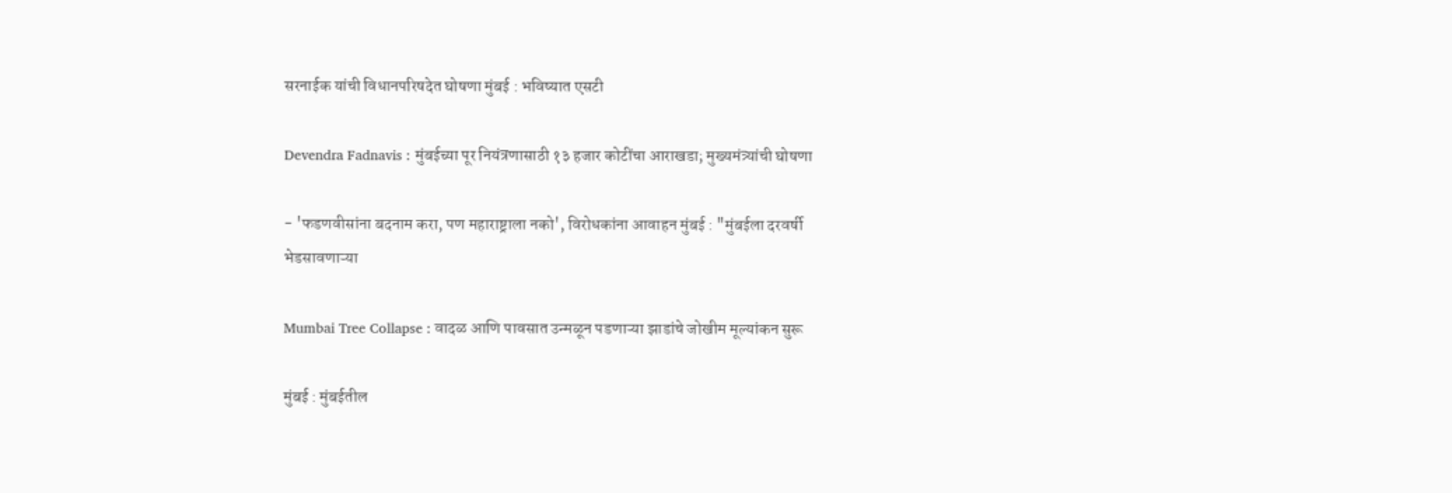सरनाईक यांची विधानपरिषदेत घोषणा मुंबई : भविष्यात एसटी

Devendra Fadnavis : मुंबईच्या पूर नियंत्रणासाठी १३ हजार कोटींचा आराखडा; मुख्यमंत्र्यांची घोषणा

- 'फडणवीसांना बदनाम करा, पण महाराष्ट्राला नको', विरोधकांना आवाहन मुंबई : "मुंबईला दरवर्षी भेडसावणाऱ्या

Mumbai Tree Collapse : वादळ आणि पावसात उन्मळून पडणाऱ्या झाडांचे जोखीम मूल्यांकन सुरू

मुंबई : मुंबईतील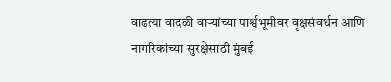वाढत्या वादळी वाऱ्यांच्या पार्श्वभूमीवर वृक्षसंवर्धन आणि नागरिकांच्या सुरक्षेसाठी मुंबई